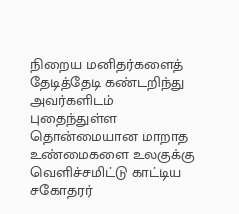நிறைய மனிதர்களைத் தேடித்தேடி கண்டறிந்து அவர்களிடம் புதைந்துள்ள தொன்மையான மாறாத உண்மைகளை உலகுக்கு வெளிச்சமிட்டு காட்டிய சகோதரர்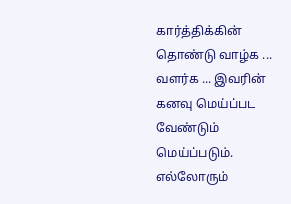கார்த்திக்கின் தொண்டு வாழ்க ... வளர்க ... இவரின் கனவு மெய்ப்பட வேண்டும் மெய்ப்படும். எல்லோரும்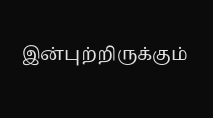இன்புற்றிருக்கும்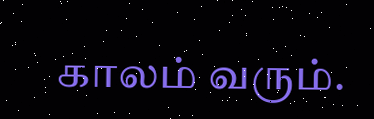காலம் வரும்.